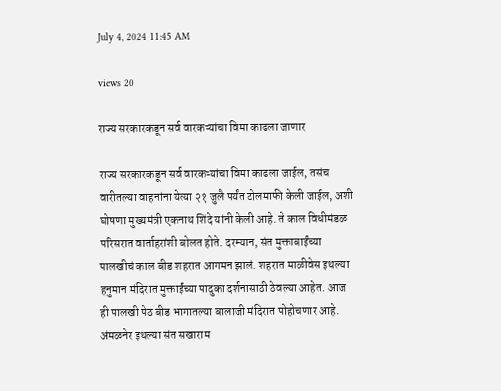July 4, 2024 11:45 AM

views 20

राज्य सरकारकडून सर्व वारकऱ्यांचा विमा काढला जाणार

राज्य सरकारकडून सर्व वारकऱ्यांचा विमा काढला जाईल, तसंच वारीतल्या वाहनांना येत्या २१ जुलै पर्यंत टोलमाफी केली जाईल, अशी घोषणा मुख्यमंत्री एकनाथ शिंदे यांनी केली आहे. ते काल विधीमंडळ परिसरात वार्ताहरांशी बोलत होते. दरम्यान, संत मुक्ताबाईंच्या पालखीचं काल बीड शहरात आगमन झालं. शहरात माळीवेस इथल्या हनुमान मंदिरात मुक्ताईंच्या पादुका दर्शनासाठी ठेवल्या आहेत. आज ही पालखी पेठ बीड भागातल्या बालाजी मंदिरात पोहोचणार आहे. अंमळनेर इथल्या संत सखाराम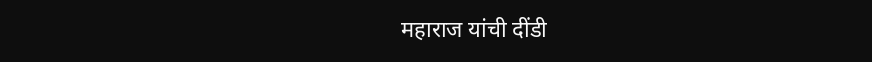महाराज यांची दींडी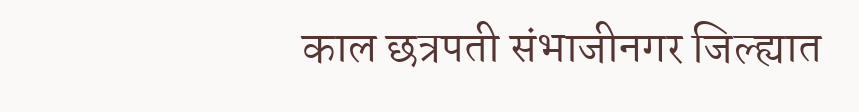काल छत्रपती संभाजीनगर जिल्ह्यात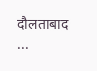दौलताबाद ...